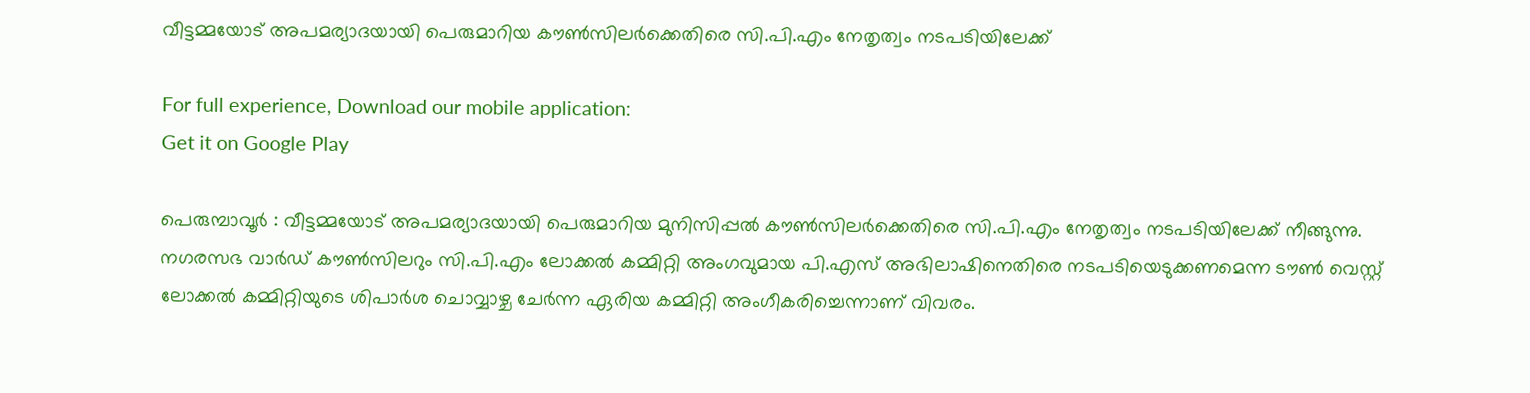വീട്ടമ്മയോട് അപമര്യാദയായി പെരുമാറിയ കൗണ്‍സിലര്‍ക്കെതിരെ സി.പി.എം നേതൃത്വം നടപടിയിലേക്ക്

For full experience, Download our mobile application:
Get it on Google Play

പെരുമ്പാവൂര്‍ : വീട്ടമ്മയോട് അപമര്യാദയായി പെരുമാറിയ മുനിസിപ്പല്‍ കൗണ്‍സിലര്‍ക്കെതിരെ സി.പി.എം നേതൃത്വം നടപടിയിലേക്ക് നീങ്ങുന്നു. നഗരസഭ വാര്‍ഡ് കൗണ്‍സിലറും സി.പി.എം ലോക്കല്‍ കമ്മിറ്റി അംഗവുമായ പി.എസ് അഭിലാഷിനെതിരെ നടപടിയെടുക്കണമെന്ന ടൗണ്‍ വെസ്റ്റ് ലോക്കല്‍ കമ്മിറ്റിയുടെ ശിപാര്‍ശ ചൊവ്വാഴ്ച ചേര്‍ന്ന ഏരിയ കമ്മിറ്റി അംഗീകരിച്ചെന്നാണ് വിവരം.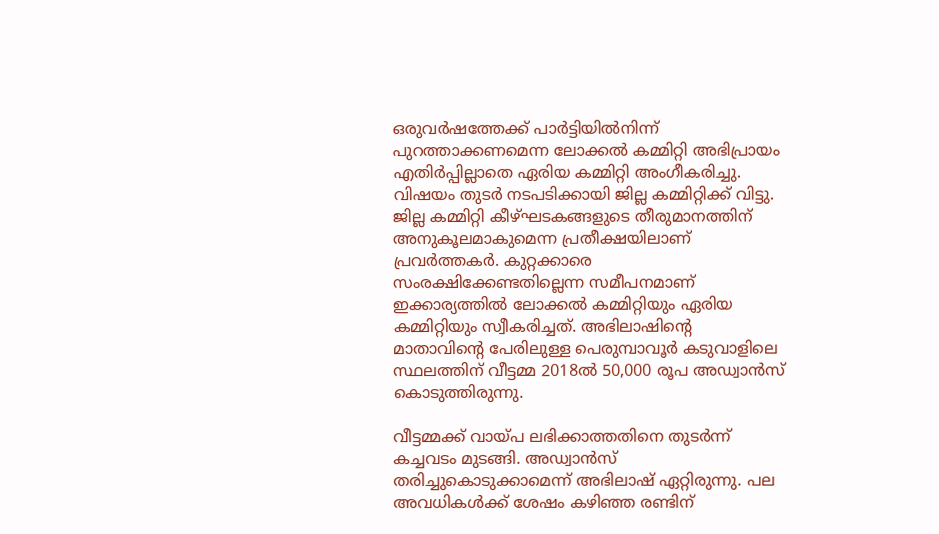ഒരുവര്‍ഷത്തേക്ക് പാര്‍ട്ടിയില്‍നിന്ന് പുറത്താക്കണമെന്ന ലോക്കല്‍ കമ്മിറ്റി അഭിപ്രായം എതിര്‍പ്പില്ലാതെ ഏരിയ കമ്മിറ്റി അംഗീകരിച്ചു. വിഷയം തുടര്‍ നടപടിക്കായി ജില്ല കമ്മിറ്റിക്ക് വിട്ടു. ജില്ല കമ്മിറ്റി കീഴ്ഘടകങ്ങളുടെ തീരുമാനത്തിന് അനുകൂലമാകുമെന്ന പ്രതീക്ഷയിലാണ് പ്രവര്‍ത്തകര്‍. കുറ്റക്കാരെ സംരക്ഷിക്കേണ്ടതില്ലെന്ന സമീപനമാണ് ഇക്കാര്യത്തില്‍ ലോക്കല്‍ കമ്മിറ്റിയും ഏരിയ കമ്മിറ്റിയും സ്വീകരിച്ചത്. അഭിലാഷിന്റെ മാതാവിന്റെ പേരിലുള്ള പെരുമ്പാവൂര്‍ കടുവാളിലെ സ്ഥലത്തിന് വീട്ടമ്മ 2018ല്‍ 50,000 രൂപ അഡ്വാന്‍സ് കൊടുത്തിരുന്നു.

വീട്ടമ്മക്ക് വായ്പ ലഭിക്കാത്തതിനെ തുടര്‍ന്ന് കച്ചവടം മുടങ്ങി. അഡ്വാന്‍സ് തരിച്ചുകൊടുക്കാമെന്ന് അഭിലാഷ് ഏറ്റിരുന്നു. പല അവധികള്‍ക്ക് ശേഷം കഴിഞ്ഞ രണ്ടിന്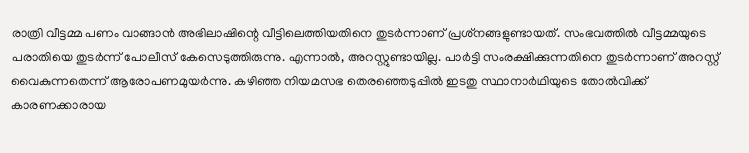രാത്രി വീട്ടമ്മ പണം വാങ്ങാന്‍ അഭിലാഷിന്റെ വീട്ടിലെത്തിയതിനെ തുടര്‍ന്നാണ് പ്രശ്‌നങ്ങളുണ്ടായത്. സംഭവത്തില്‍ വീട്ടമ്മയുടെ പരാതിയെ തുടര്‍ന്ന് പോലീസ് കേസെടുത്തിരുന്നു. എന്നാല്‍, അറസ്റ്റുണ്ടായില്ല. പാര്‍ട്ടി സംരക്ഷിക്കുന്നതിനെ തുടര്‍ന്നാണ് അറസ്റ്റ് വൈകുന്നതെന്ന് ആരോപണമുയര്‍ന്നു. കഴിഞ്ഞ നിയമസഭ തെരഞ്ഞെടുപ്പില്‍ ഇടതു സ്ഥാനാര്‍ഥിയുടെ തോല്‍വിക്ക് കാരണക്കാരായ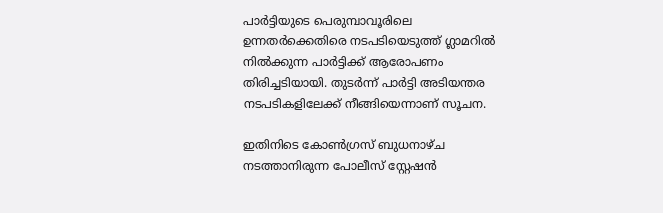പാര്‍ട്ടിയുടെ പെരുമ്പാവൂരിലെ ഉന്നതര്‍ക്കെതിരെ നടപടിയെടുത്ത് ഗ്ലാമറില്‍ നില്‍ക്കുന്ന പാര്‍ട്ടിക്ക് ആരോപണം തിരിച്ചടിയായി. തുടര്‍ന്ന് പാര്‍ട്ടി അടിയന്തര നടപടികളിലേക്ക് നീങ്ങിയെന്നാണ് സൂചന.

ഇതിനിടെ കോണ്‍ഗ്രസ് ബുധനാഴ്ച നടത്താനിരുന്ന പോലീസ് സ്റ്റേഷന്‍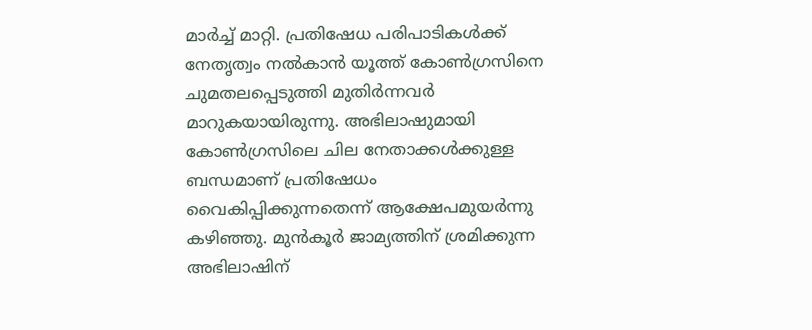മാര്‍ച്ച്‌ മാറ്റി. പ്രതിഷേധ പരിപാടികള്‍ക്ക് നേതൃത്വം നല്‍കാന്‍ യൂത്ത് കോണ്‍ഗ്രസിനെ ചുമതലപ്പെടുത്തി മുതിര്‍ന്നവര്‍ മാറുകയായിരുന്നു. അഭിലാഷുമായി കോണ്‍ഗ്രസിലെ ചില നേതാക്കള്‍ക്കുള്ള ബന്ധമാണ് പ്രതിഷേധം വൈകിപ്പിക്കുന്നതെന്ന് ആക്ഷേപമുയര്‍ന്നു കഴിഞ്ഞു. മുന്‍കൂര്‍ ജാമ്യത്തിന് ശ്രമിക്കുന്ന അഭിലാഷിന്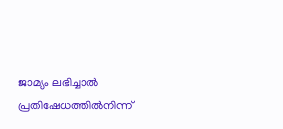ജാമ്യം ലഭിച്ചാല്‍ പ്രതിഷേധത്തില്‍നിന്ന്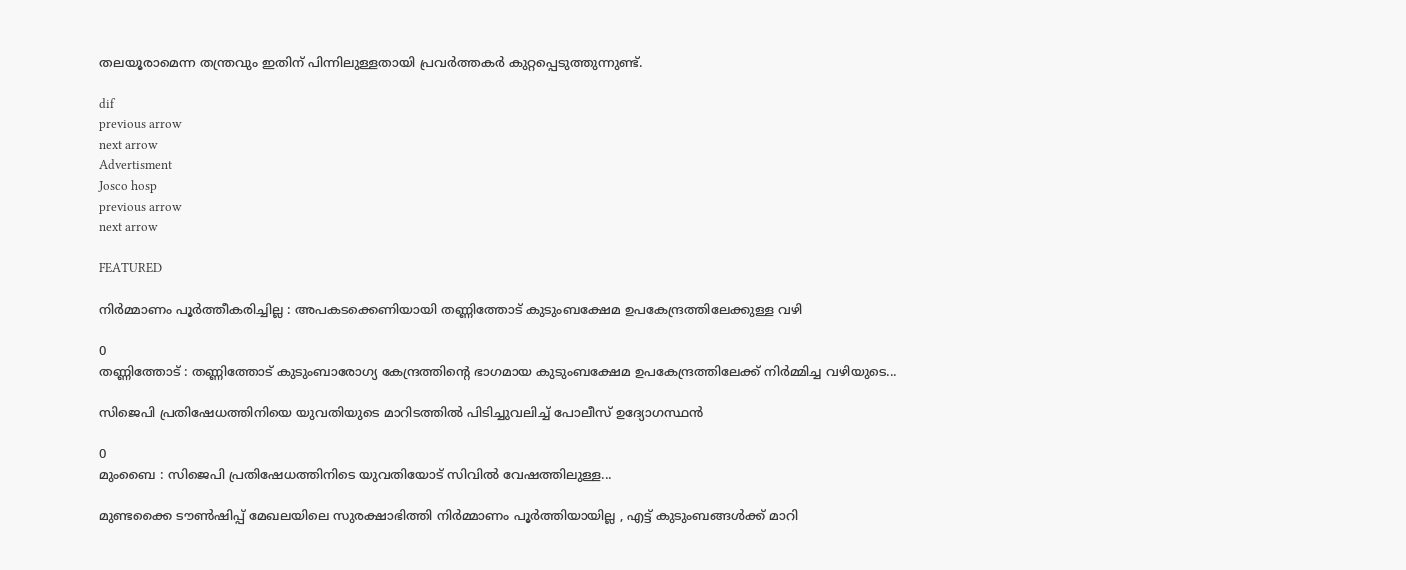തലയൂരാമെന്ന തന്ത്രവും ഇതിന് പിന്നിലുള്ളതായി പ്രവര്‍ത്തകര്‍ കുറ്റപ്പെടുത്തുന്നുണ്ട്.

dif
previous arrow
next arrow
Advertisment
Josco hosp
previous arrow
next arrow

FEATURED

നിര്‍മ്മാണം പൂര്‍ത്തീകരിച്ചില്ല : അപകടക്കെണിയായി തണ്ണിത്തോട് കുടുംബക്ഷേമ ഉപകേന്ദ്രത്തിലേക്കുള്ള വഴി

0
തണ്ണിത്തോട് : തണ്ണിത്തോട് കുടുംബാരോഗ്യ കേന്ദ്രത്തിന്‍റെ ഭാഗമായ കുടുംബക്ഷേമ ഉപകേന്ദ്രത്തിലേക്ക് നിര്‍മ്മിച്ച വഴിയുടെ...

സിജെപി പ്രതിഷേധത്തിനിയെ യുവതിയുടെ മാറിടത്തിൽ പിടിച്ചുവലിച്ച് പോലീസ് ഉദ്യോഗസ്ഥൻ

0
മുംബൈ : സിജെപി പ്രതിഷേധത്തിനിടെ യുവതിയോട് സിവിൽ വേഷത്തിലുള്ള...

മുണ്ടക്കൈ ടൗണ്‍ഷിപ്പ് മേഖലയിലെ സുരക്ഷാഭിത്തി നിര്‍മ്മാണം പൂര്‍ത്തിയായില്ല , എട്ട് കുടുംബങ്ങള്‍ക്ക് മാറി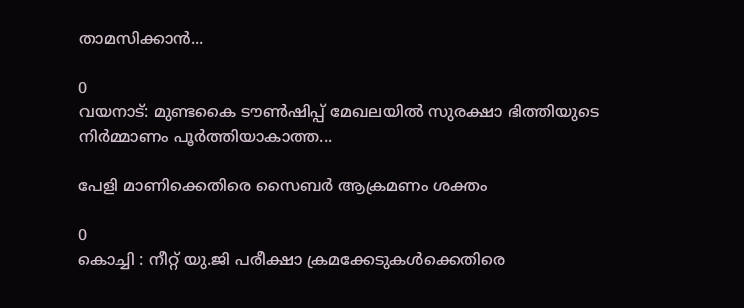താമസിക്കാന്‍...

0
വയനാട്: മുണ്ടകൈ ടൗണ്‍ഷിപ്പ് മേഖലയില്‍ സുരക്ഷാ ഭിത്തിയുടെ നിർമ്മാണം പൂർത്തിയാകാത്ത...

പേളി മാണിക്കെതിരെ സൈബർ ആക്രമണം ശക്തം

0
കൊച്ചി : നീറ്റ് യു.ജി പരീക്ഷാ ക്രമക്കേടുകൾക്കെതിരെ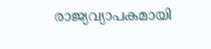രാജ്യവ്യാപകമായി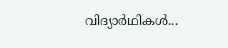വിദ്യാർഥികൾ...